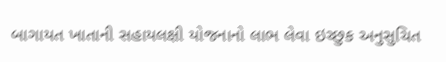બાગાયત ખાતાની સહાયલક્ષી યોજનાનો લાભ લેવા ઇચ્છુક અનુસુચિત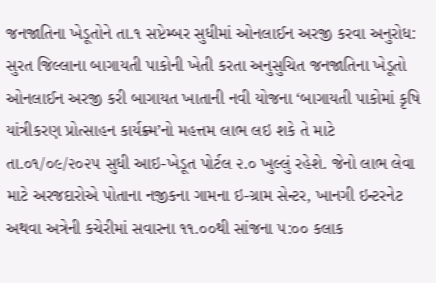જનજાતિના ખેડૂતોને તા.૧ સપ્ટેમ્બર સુધીમાં ઓનલાઈન અરજી કરવા અનુરોધ:
સુરત જિલ્લાના બાગાયતી પાકોની ખેતી કરતા અનુસુચિત જનજાતિના ખેડૂતો ઓનલાઈન અરજી કરી બાગાયત ખાતાની નવી યોજના ‘બાગાયતી પાકોમાં કૃષિ યાંત્રીકરણ પ્રોત્સાહન કાર્યક્ર્મ’નો મહત્તમ લાભ લઇ શકે તે માટે તા.૦૧/૦૯/૨૦૨૫ સુધી આઇ-ખેડૂત પોર્ટલ ૨.૦ ખુલ્લું રહેશે. જેનો લાભ લેવા માટે અરજદારોએ પોતાના નજીકના ગામના ઇ-ગ્રામ સેન્ટર, ખાનગી ઇન્ટરનેટ અથવા અત્રેની કચેરીમાં સવારના ૧૧.૦૦થી સાંજના ૫:૦૦ કલાક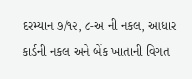દરમ્યાન ૭/૧૨, ૮-અ ની નકલ, આધાર કાર્ડની નકલ અને બેંક ખાતાની વિગત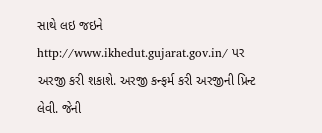સાથે લઇ જઇને http://www.ikhedut.gujarat.gov.in/ પર અરજી કરી શકાશે. અરજી કન્ફર્મ કરી અરજીની પ્રિન્ટ લેવી. જેની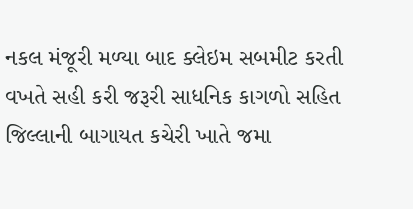નકલ મંજૂરી મળ્યા બાદ ક્લેઇમ સબમીટ કરતી વખતે સહી કરી જરૂરી સાધનિક કાગળો સહિત જિલ્લાની બાગાયત કચેરી ખાતે જમા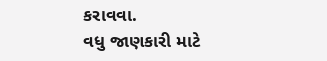કરાવવા.
વધુ જાણકારી માટે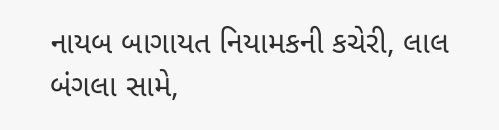નાયબ બાગાયત નિયામકની કચેરી, લાલ બંગલા સામે,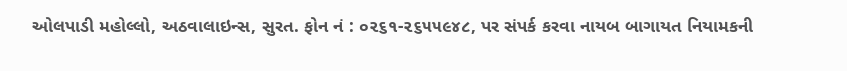ઓલપાડી મહોલ્લો, અઠવાલાઇન્સ, સુરત. ફોન નં : ૦૨૬૧-૨૬૫૫૯૪૮, પર સંપર્ક કરવા નાયબ બાગાયત નિયામકની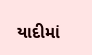યાદીમાં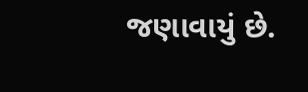જણાવાયું છે.